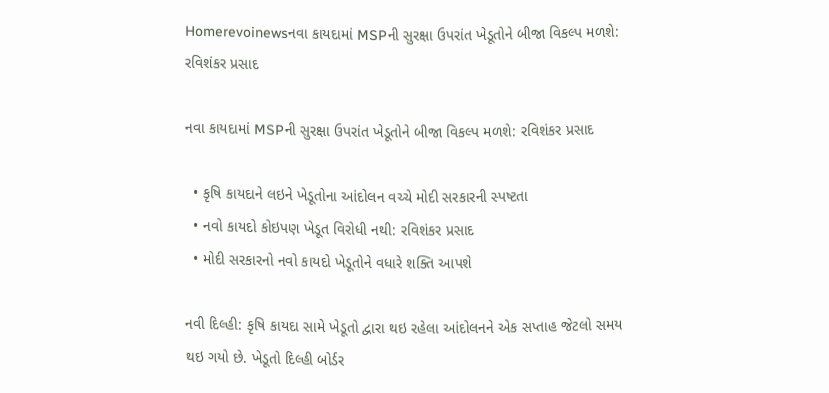Homerevoinewsનવા કાયદામાં MSPની સુરક્ષા ઉપરાંત ખેડૂતોને બીજા વિકલ્પ મળશે: રવિશંકર પ્રસાદ

નવા કાયદામાં MSPની સુરક્ષા ઉપરાંત ખેડૂતોને બીજા વિકલ્પ મળશે: રવિશંકર પ્રસાદ

  • કૃષિ કાયદાને લઇને ખેડૂતોના આંદોલન વચ્ચે મોદી સરકારની સ્પષ્ટતા
  • નવો કાયદો કોઇપણ ખેડૂત વિરોધી નથી: રવિશંકર પ્રસાદ
  • મોદી સરકારનો નવો કાયદો ખેડૂતોને વધારે શક્તિ આપશે

નવી દિલ્હી: કૃષિ કાયદા સામે ખેડૂતો દ્વારા થઇ રહેલા આંદોલનને એક સપ્તાહ જેટલો સમય થઇ ગયો છે. ખેડૂતો દિલ્હી બોર્ડર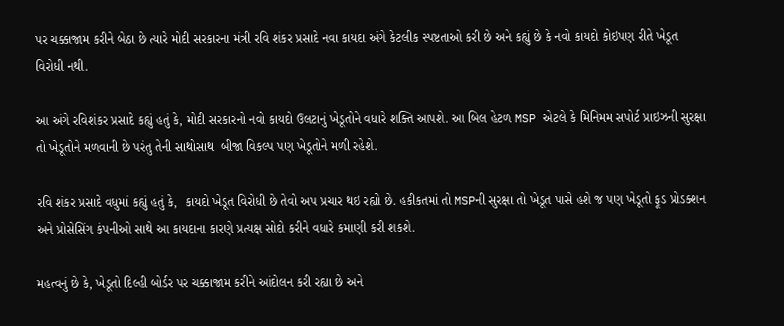પર ચક્કાજામ કરીને બેઠા છે ત્યારે મોદી સરકારના મંત્રી રવિ શંકર પ્રસાદે નવા કાયદા અંગે કેટલીક સ્પષ્ટતાઓ કરી છે અને કહ્યું છે કે નવો કાયદો કોઇપણ રીતે ખેડૂત વિરોધી નથી.

આ અંગે રવિશંકર પ્રસાદે કહ્યું હતું કે, મોદી સરકારનો નવો કાયદો ઉલટાનું ખેડૂતોને વધારે શક્તિ આપશે. આ બિલ હેટળ MSP એટલે કે મિનિમમ સપોર્ટ પ્રાઇઝની સુરક્ષા તો ખેડૂતોને મળવાની છે પરંતુ તેની સાથોસાથ  બીજા વિકલ્પ પણ ખેડૂતોને મળી રહેશે.

રવિ શંકર પ્રસાદે વધુમાં કહ્યું હતું કે,  કાયદો ખેડૂત વિરોધી છે તેવો અપ પ્રચાર થઇ રહ્યો છે. હકીકતમાં તો MSPની સુરક્ષા તો ખેડૂત પાસે હશે જ પણ ખેડૂતો ફૂડ પ્રોડક્શન અને પ્રોસેસિંગ કંપનીઓ સાથે આ કાયદાના કારણે પ્રત્યક્ષ સોદો કરીને વધારે કમાણી કરી શકશે.

મહત્વનું છે કે, ખેડૂતો દિલ્હી બોર્ડર પર ચક્કાજામ કરીને આંદોલન કરી રહ્યા છે અને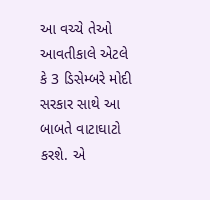આ વચ્ચે તેઓ આવતીકાલે એટલે કે 3 ડિસેમ્બરે મોદી સરકાર સાથે આ બાબતે વાટાઘાટો કરશે. એ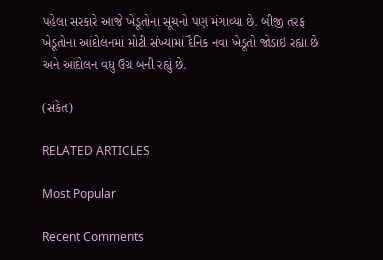પહેલા સરકારે આજે ખેડૂતોના સૂચનો પણ મંગાવ્યા છે. બીજી તરફ ખેડૂતોના આંદોલનમાં મોટી સંખ્યામાં દૈનિક નવા ખેડૂતો જોડાઇ રહ્યા છે અને આંદોલન વધુ ઉગ્ર બની રહ્યું છે.

(સંકેત)

RELATED ARTICLES

Most Popular

Recent Comments